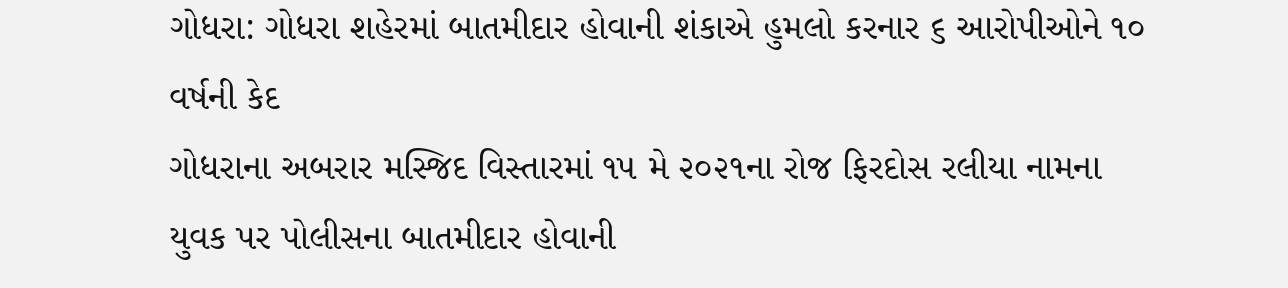ગોધરા: ગોધરા શહેરમાં બાતમીદાર હોવાની શંકાએ હુમલો કરનાર ૬ આરોપીઓને ૧૦ વર્ષની કેદ
ગોધરાના અબરાર મસ્જિદ વિસ્તારમાં ૧૫ મે ૨૦૨૧ના રોજ ફિરદોસ રલીયા નામના યુવક પર પોલીસના બાતમીદાર હોવાની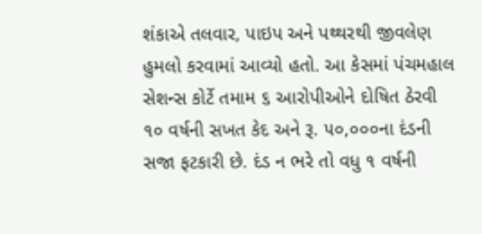શંકાએ તલવાર, પાઇપ અને પથ્થરથી જીવલેણ હુમલો કરવામાં આવ્યો હતો. આ કેસમાં પંચમહાલ સેશન્સ કોર્ટે તમામ ૬ આરોપીઓને દોષિત ઠેરવી ૧૦ વર્ષની સખત કેદ અને રૂ. ૫૦,૦૦૦ના દંડની સજા ફટકારી છે. દંડ ન ભરે તો વધુ ૧ વર્ષની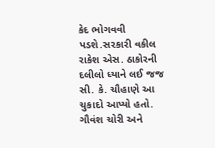કેદ ભોગવવી પડશે.સરકારી વકીલ રાકેશ એસ. ઠાકોરની દલીલો ધ્યાને લઈ જજ સી. કે. ચૌહાણે આ ચુકાદો આપ્યો હતો. ગૌવંશ ચોરી અને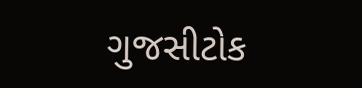ગુજસીટોક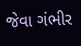જેવા ગંભીર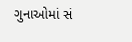ગુનાઓમાં સં